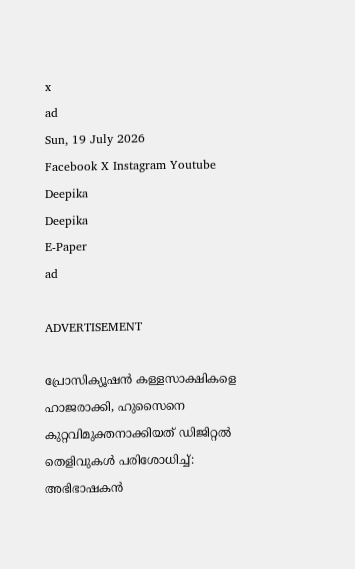x
ad
Sun, 19 July 2026
Facebook X Instagram Youtube
Deepika
Deepika
E-Paper
ad

ADVERTISEMENT

പ്രോസിക്യൂഷന്‍ കള്ളസാക്ഷികളെ ഹാജരാക്കി, ഹുസൈനെ കുറ്റവിമുക്തനാക്കിയത് ഡിജിറ്റല്‍ തെളിവുകള്‍ പരിശോധിച്ച്: അഭിഭാഷകന്‍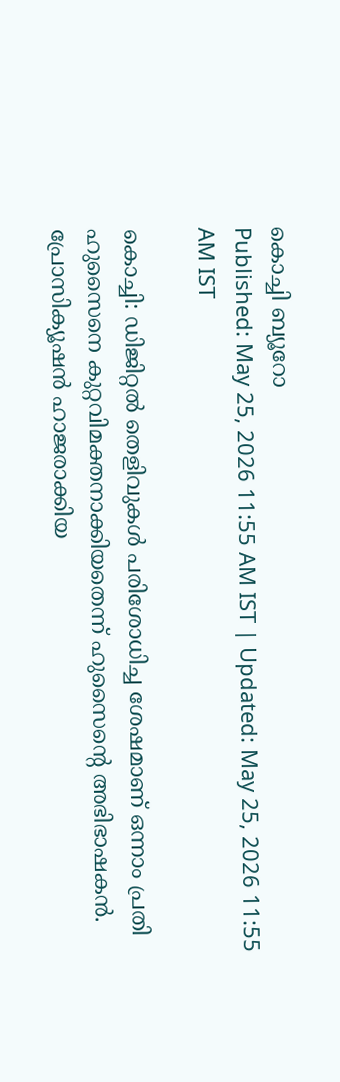കൊച്ചി ബ്യൂറോ
Published: May 25, 2026 11:55 AM IST | Updated: May 25, 2026 11:55 AM IST

കൊച്ചി: ഡിജിറ്റല്‍ തെളിവുകള്‍ പരിശോധിച്ച ശേഷമാണ് ഒന്നാം പ്രതി ഹുസൈനെ കുറ്റവിമക്തനാക്കിയതെന്ന് ഹുസൈന്‍റെ അഭിഭാഷകന്‍. പ്രോസിക്യൂഷന്‍ ഹാജരാക്കിയ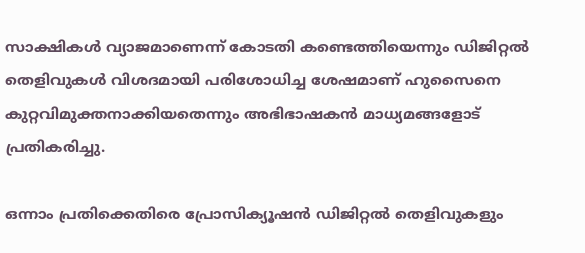സാക്ഷികള്‍ വ്യാജമാണെന്ന് കോടതി കണ്ടെത്തിയെന്നും ഡിജിറ്റല്‍ തെളിവുകള്‍ വിശദമായി പരിശോധിച്ച ശേഷമാണ് ഹുസൈനെ കുറ്റവിമുക്തനാക്കിയതെന്നും അഭിഭാഷകന്‍ മാധ്യമങ്ങളോട് പ്രതികരിച്ചു.

ഒന്നാം പ്രതിക്കെതിരെ പ്രോസിക്യൂഷന്‍ ഡിജിറ്റല്‍ തെളിവുകളും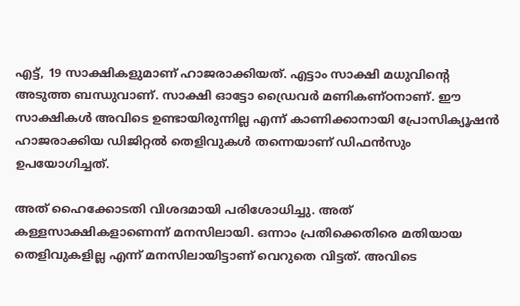എട്ട്, 19 സാക്ഷികളുമാണ് ഹാജരാക്കിയത്. എട്ടാം സാക്ഷി മധുവിന്‍റെ അടുത്ത ബന്ധുവാണ്. സാക്ഷി ഓട്ടോ ഡ്രൈവര്‍ മണികണ്ഠനാണ്. ഈ സാക്ഷികള്‍ അവിടെ ഉണ്ടായിരുന്നില്ല എന്ന് കാണിക്കാനായി പ്രോസിക്യൂഷന്‍ ഹാജരാക്കിയ ഡിജിറ്റല്‍ തെളിവുകള്‍ തന്നെയാണ് ഡിഫന്‍സും ഉപയോഗിച്ചത്.

അത് ഹൈക്കോടതി വിശദമായി പരിശോധിച്ചു. അത് കള്ളസാക്ഷികളാണെന്ന് മനസിലായി. ഒന്നാം പ്രതിക്കെതിരെ മതിയായ തെളിവുകളില്ല എന്ന് മനസിലായിട്ടാണ് വെറുതെ വിട്ടത്. അവിടെ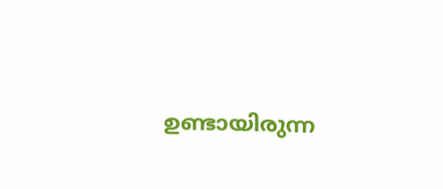ഉണ്ടായിരുന്ന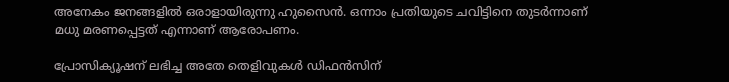അനേകം ജനങ്ങളില്‍ ഒരാളായിരുന്നു ഹുസൈന്‍. ഒന്നാം പ്രതിയുടെ ചവിട്ടിനെ തുടര്‍ന്നാണ് മധു മരണപ്പെട്ടത് എന്നാണ് ആരോപണം.

പ്രോസിക്യൂഷന് ലഭിച്ച അതേ തെളിവുകള്‍ ഡിഫന്‍സിന്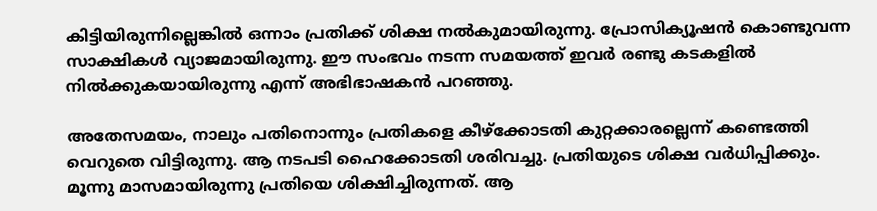കിട്ടിയിരുന്നില്ലെങ്കില്‍ ഒന്നാം പ്രതിക്ക് ശിക്ഷ നല്‍കുമായിരുന്നു. പ്രോസിക്യൂഷന്‍ കൊണ്ടുവന്ന സാക്ഷികള്‍ വ്യാജമായിരുന്നു. ഈ സംഭവം നടന്ന സമയത്ത് ഇവര്‍ രണ്ടു കടകളില്‍ നില്‍ക്കുകയായിരുന്നു എന്ന് അഭിഭാഷകന്‍ പറഞ്ഞു.

അതേസമയം, നാലും പതിനൊന്നും പ്രതികളെ കീഴ്‌ക്കോടതി കുറ്റക്കാരല്ലെന്ന് കണ്ടെത്തി വെറുതെ വിട്ടിരുന്നു. ആ നടപടി ഹൈക്കോടതി ശരിവച്ചു. പ്രതിയുടെ ശിക്ഷ വര്‍ധിപ്പിക്കും. മൂന്നു മാസമായിരുന്നു പ്രതിയെ ശിക്ഷിച്ചിരുന്നത്. ആ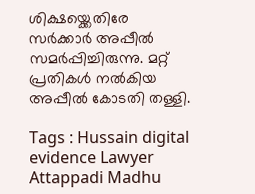ശിക്ഷയ്ക്കെതിരേ സര്‍ക്കാര്‍ അപ്പീല്‍ സമര്‍പ്പിച്ചിരുന്നു. മറ്റ് പ്രതികള്‍ നല്‍കിയ അപ്പീല്‍ കോടതി തള്ളി.

Tags : Hussain digital evidence Lawyer Attappadi Madhu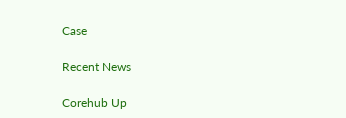Case

Recent News

Corehub Up